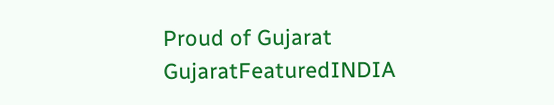Proud of Gujarat
GujaratFeaturedINDIA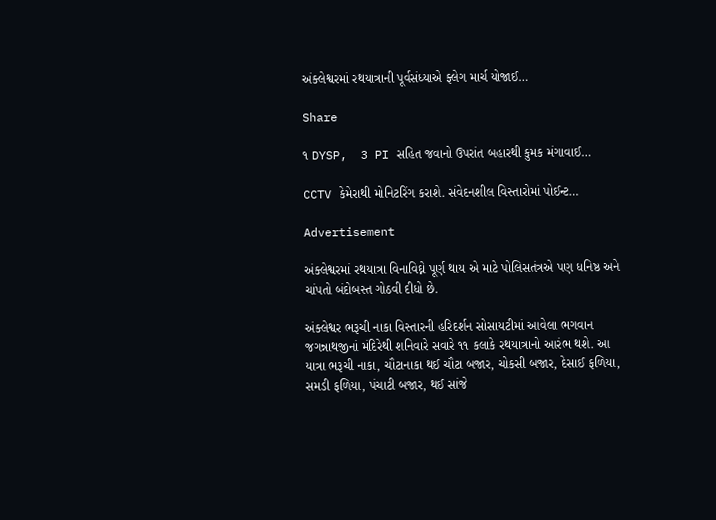અંક્લેશ્વરમાં રથયાત્રાની પૂર્વસંધ્યાએ ફ્લેગ માર્ચ યોજાઈ…

Share

૧ DYSP,  3 PI સહિત જવાનો ઉપરાંત બહારથી કુમક મંગાવાઈ…

CCTV કેમેરાથી મોનિટરિંગ કરાશે. સંવેદનશીલ વિસ્તારોમાં પોઈન્ટ…

Advertisement

અંક્લેશ્વરમાં રથયાત્રા વિનાવિઘ્ને પૂર્ણ થાય એ માટે પોલિસતંત્રએ પણ ધનિષ્ઠ અને ચાંપતો બંદોબસ્ત ગોઠવી દીધો છે.

અંક્લેશ્વર ભરૂચી નાકા વિસ્તારની હરિદર્શન સોસાયટીમાં આવેલા ભગવાન જગન્નાથજીનાં મંદિરેથી શનિવારે સવારે ૧૧ કલાકે રથયાત્રાનો આરંભ થશે. આ યાત્રા ભરૂચી નાકા, ચૌટાનાકા થઈ ચૌટા બજાર, ચોકસી બજાર, દેસાઈ ફળિયા, સમડી ફળિયા, પંચાટી બજાર, થઈ સાંજે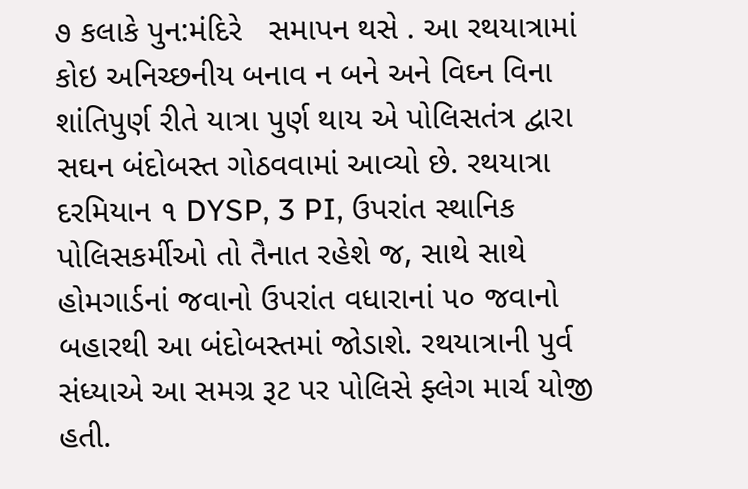૭ કલાકે પુન:મંદિરે   સમાપન થસે . આ રથયાત્રામાં કોઇ અનિચ્છનીય બનાવ ન બને અને વિઘ્ન વિના શાંતિપુર્ણ રીતે યાત્રા પુર્ણ થાય એ પોલિસતંત્ર દ્વારા સઘન બંદોબસ્ત ગોઠવવામાં આવ્યો છે. રથયાત્રા દરમિયાન ૧ DYSP, 3 PI, ઉપરાંત સ્થાનિક પોલિસકર્મીઓ તો તૈનાત રહેશે જ, સાથે સાથે હોમગાર્ડનાં જવાનો ઉપરાંત વધારાનાં ૫૦ જવાનો બહારથી આ બંદોબસ્તમાં જોડાશે. રથયાત્રાની પુર્વ સંધ્યાએ આ સમગ્ર રૂટ પર પોલિસે ફ્લેગ માર્ચ યોજી હતી.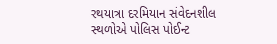રથયાત્રા દરમિયાન સંવેદનશીલ સ્થળોએ પોલિસ પોઈન્ટ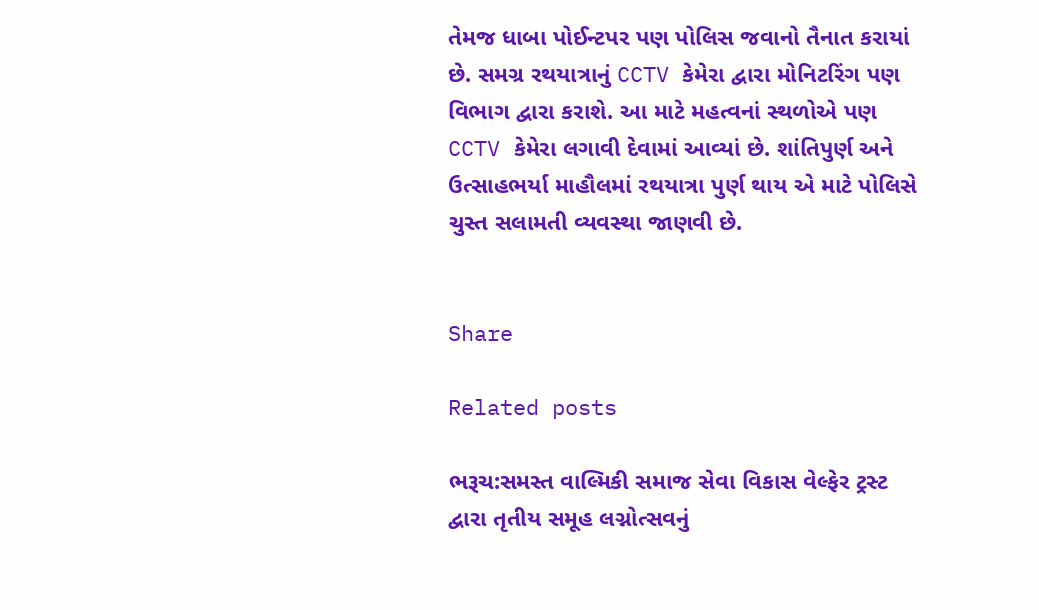તેમજ ધાબા પોઈન્ટપર પણ પોલિસ જવાનો તૈનાત કરાયાં છે. સમગ્ર રથયાત્રાનું CCTV કેમેરા દ્વારા મોનિટરિંગ પણ વિભાગ દ્વારા કરાશે. આ માટે મહત્વનાં સ્થળોએ પણ CCTV કેમેરા લગાવી દેવામાં આવ્યાં છે. શાંતિપુર્ણ અને ઉત્સાહભર્યા માહૌલમાં રથયાત્રા પુર્ણ થાય એ માટે પોલિસે ચુસ્ત સલામતી વ્યવસ્થા જાણવી છે.


Share

Related posts

ભરૂચ:સમસ્ત વાલ્મિકી સમાજ સેવા વિકાસ વેલ્ફેર ટ્રસ્ટ દ્વારા તૃતીય સમૂહ લગ્નોત્સવનું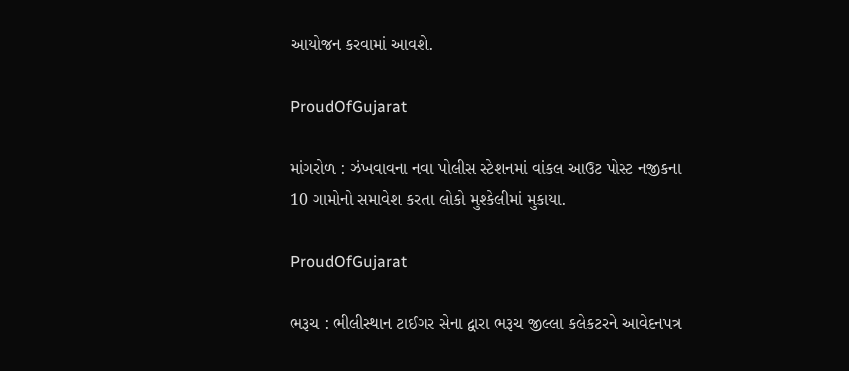આયોજન કરવામાં આવશે.

ProudOfGujarat

માંગરોળ : ઝંખવાવના નવા પોલીસ સ્ટેશનમાં વાંકલ આઉટ પોસ્ટ નજીકના 10 ગામોનો સમાવેશ કરતા લોકો મુશ્કેલીમાં મુકાયા.

ProudOfGujarat

ભરૂચ : ભીલીસ્થાન ટાઈગર સેના દ્વારા ભરૂચ જીલ્લા કલેકટરને આવેદનપત્ર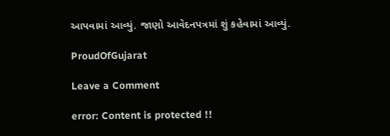આપવામાં આવ્યું. જાણો આવેદનપત્રમાં શું કહેવામાં આવ્યું.

ProudOfGujarat

Leave a Comment

error: Content is protected !!